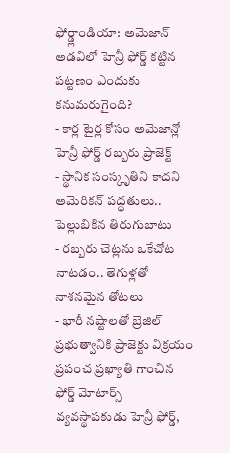ఫోర్డ్లాండియా: అమెజాన్ అడవిలో హెన్రీ ఫోర్డ్ కట్టిన పట్టణం ఎందుకు కనుమరుగైంది?
- కార్ల టైర్ల కోసం అమెజాన్లో హెన్రీ ఫోర్డ్ రబ్బరు ప్రాజెక్ట్
- స్థానిక సంస్కృతిని కాదని అమెరికన్ పద్ధతులు.. పెల్లుబికిన తిరుగుబాటు
- రబ్బరు చెట్లను ఒకేచోట నాటడం.. తెగుళ్లతో నాశనమైన తోటలు
- భారీ నష్టాలతో బ్రెజిల్ ప్రభుత్వానికి ప్రాజెక్టు విక్రయం
ప్రపంచ ప్రఖ్యాతి గాంచిన ఫోర్డ్ మోటార్స్ వ్యవస్థాపకుడు హెన్రీ ఫోర్డ్,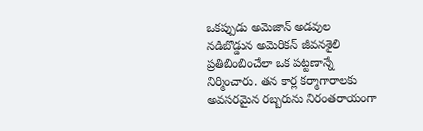ఒకప్పుడు అమెజాన్ అడవుల నడిబొడ్డున అమెరికన్ జీవనశైలి ప్రతిబింబించేలా ఒక పట్టణాన్నే నిర్మించారు. తన కార్ల కర్మాగారాలకు అవసరమైన రబ్బరును నిరంతరాయంగా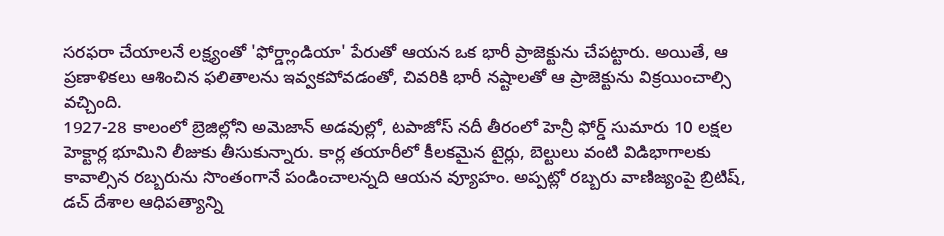సరఫరా చేయాలనే లక్ష్యంతో 'ఫోర్డ్లాండియా' పేరుతో ఆయన ఒక భారీ ప్రాజెక్టును చేపట్టారు. అయితే, ఆ ప్రణాళికలు ఆశించిన ఫలితాలను ఇవ్వకపోవడంతో, చివరికి భారీ నష్టాలతో ఆ ప్రాజెక్టును విక్రయించాల్సి వచ్చింది.
1927-28 కాలంలో బ్రెజిల్లోని అమెజాన్ అడవుల్లో, టపాజోస్ నదీ తీరంలో హెన్రీ ఫోర్డ్ సుమారు 10 లక్షల హెక్టార్ల భూమిని లీజుకు తీసుకున్నారు. కార్ల తయారీలో కీలకమైన టైర్లు, బెల్టులు వంటి విడిభాగాలకు కావాల్సిన రబ్బరును సొంతంగానే పండించాలన్నది ఆయన వ్యూహం. అప్పట్లో రబ్బరు వాణిజ్యంపై బ్రిటిష్, డచ్ దేశాల ఆధిపత్యాన్ని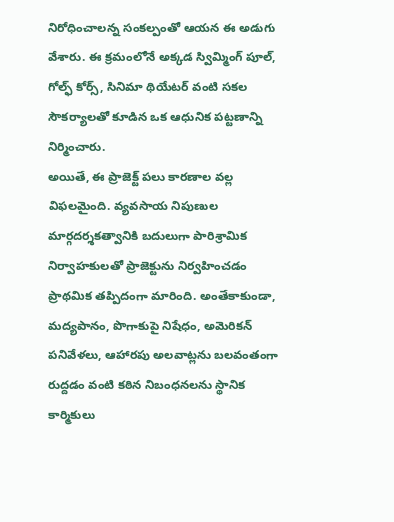నిరోధించాలన్న సంకల్పంతో ఆయన ఈ అడుగు వేశారు. ఈ క్రమంలోనే అక్కడ స్విమ్మింగ్ పూల్, గోల్ఫ్ కోర్స్, సినిమా థియేటర్ వంటి సకల సౌకర్యాలతో కూడిన ఒక ఆధునిక పట్టణాన్ని నిర్మించారు.
అయితే, ఈ ప్రాజెక్ట్ పలు కారణాల వల్ల విఫలమైంది. వ్యవసాయ నిపుణుల మార్గదర్శకత్వానికి బదులుగా పారిశ్రామిక నిర్వాహకులతో ప్రాజెక్టును నిర్వహించడం ప్రాథమిక తప్పిదంగా మారింది. అంతేకాకుండా, మద్యపానం, పొగాకుపై నిషేధం, అమెరికన్ పనివేళలు, ఆహారపు అలవాట్లను బలవంతంగా రుద్దడం వంటి కఠిన నిబంధనలను స్థానిక కార్మికులు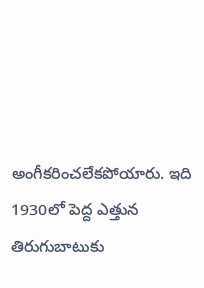అంగీకరించలేకపోయారు. ఇది 1930లో పెద్ద ఎత్తున తిరుగుబాటుకు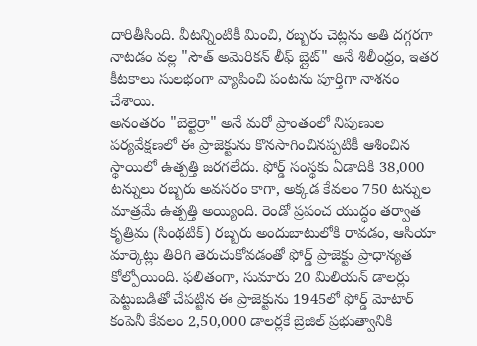దారితీసింది. వీటన్నింటికీ మించి, రబ్బరు చెట్లను అతి దగ్గరగా నాటడం వల్ల "సౌత్ అమెరికన్ లీఫ్ బ్లైట్" అనే శిలీంధ్రం, ఇతర కీటకాలు సులభంగా వ్యాపించి పంటను పూర్తిగా నాశనం చేశాయి.
అనంతరం "బెల్టెర్రా" అనే మరో ప్రాంతంలో నిపుణుల పర్యవేక్షణలో ఈ ప్రాజెక్టును కొనసాగించినప్పటికీ ఆశించిన స్థాయిలో ఉత్పత్తి జరగలేదు. ఫోర్డ్ సంస్థకు ఏడాదికి 38,000 టన్నులు రబ్బరు అవసరం కాగా, అక్కడ కేవలం 750 టన్నుల మాత్రమే ఉత్పత్తి అయ్యింది. రెండో ప్రపంచ యుద్ధం తర్వాత కృత్రిమ (సింథటిక్) రబ్బరు అందుబాటులోకి రావడం, ఆసియా మార్కెట్లు తిరిగి తెరుచుకోవడంతో ఫోర్డ్ ప్రాజెక్టు ప్రాధాన్యత కోల్పోయింది. ఫలితంగా, సుమారు 20 మిలియన్ డాలర్లు పెట్టుబడితో చేపట్టిన ఈ ప్రాజెక్టును 1945లో ఫోర్డ్ మోటార్ కంపెనీ కేవలం 2,50,000 డాలర్లకే బ్రెజిల్ ప్రభుత్వానికి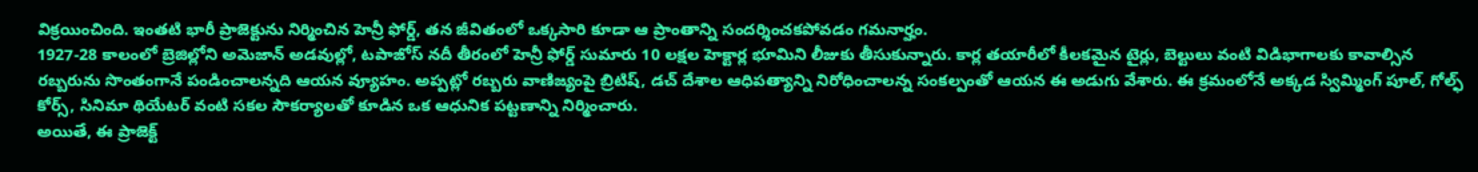విక్రయించింది. ఇంతటి భారీ ప్రాజెక్టును నిర్మించిన హెన్రీ ఫోర్డ్, తన జీవితంలో ఒక్కసారి కూడా ఆ ప్రాంతాన్ని సందర్శించకపోవడం గమనార్హం.
1927-28 కాలంలో బ్రెజిల్లోని అమెజాన్ అడవుల్లో, టపాజోస్ నదీ తీరంలో హెన్రీ ఫోర్డ్ సుమారు 10 లక్షల హెక్టార్ల భూమిని లీజుకు తీసుకున్నారు. కార్ల తయారీలో కీలకమైన టైర్లు, బెల్టులు వంటి విడిభాగాలకు కావాల్సిన రబ్బరును సొంతంగానే పండించాలన్నది ఆయన వ్యూహం. అప్పట్లో రబ్బరు వాణిజ్యంపై బ్రిటిష్, డచ్ దేశాల ఆధిపత్యాన్ని నిరోధించాలన్న సంకల్పంతో ఆయన ఈ అడుగు వేశారు. ఈ క్రమంలోనే అక్కడ స్విమ్మింగ్ పూల్, గోల్ఫ్ కోర్స్, సినిమా థియేటర్ వంటి సకల సౌకర్యాలతో కూడిన ఒక ఆధునిక పట్టణాన్ని నిర్మించారు.
అయితే, ఈ ప్రాజెక్ట్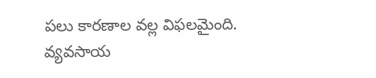పలు కారణాల వల్ల విఫలమైంది. వ్యవసాయ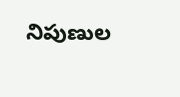నిపుణుల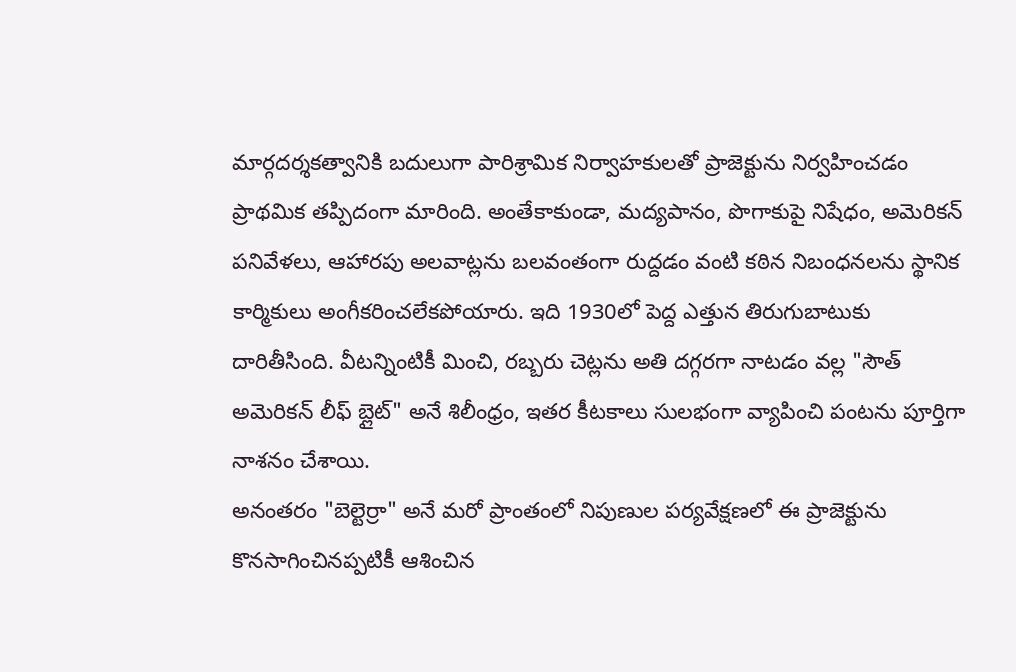మార్గదర్శకత్వానికి బదులుగా పారిశ్రామిక నిర్వాహకులతో ప్రాజెక్టును నిర్వహించడం ప్రాథమిక తప్పిదంగా మారింది. అంతేకాకుండా, మద్యపానం, పొగాకుపై నిషేధం, అమెరికన్ పనివేళలు, ఆహారపు అలవాట్లను బలవంతంగా రుద్దడం వంటి కఠిన నిబంధనలను స్థానిక కార్మికులు అంగీకరించలేకపోయారు. ఇది 1930లో పెద్ద ఎత్తున తిరుగుబాటుకు దారితీసింది. వీటన్నింటికీ మించి, రబ్బరు చెట్లను అతి దగ్గరగా నాటడం వల్ల "సౌత్ అమెరికన్ లీఫ్ బ్లైట్" అనే శిలీంధ్రం, ఇతర కీటకాలు సులభంగా వ్యాపించి పంటను పూర్తిగా నాశనం చేశాయి.
అనంతరం "బెల్టెర్రా" అనే మరో ప్రాంతంలో నిపుణుల పర్యవేక్షణలో ఈ ప్రాజెక్టును కొనసాగించినప్పటికీ ఆశించిన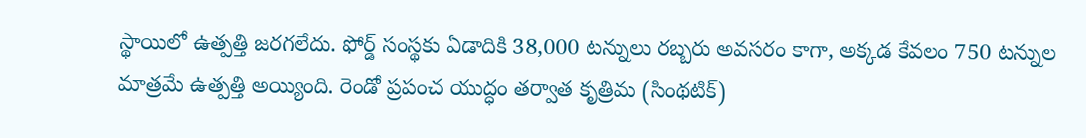స్థాయిలో ఉత్పత్తి జరగలేదు. ఫోర్డ్ సంస్థకు ఏడాదికి 38,000 టన్నులు రబ్బరు అవసరం కాగా, అక్కడ కేవలం 750 టన్నుల మాత్రమే ఉత్పత్తి అయ్యింది. రెండో ప్రపంచ యుద్ధం తర్వాత కృత్రిమ (సింథటిక్)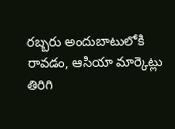రబ్బరు అందుబాటులోకి రావడం, ఆసియా మార్కెట్లు తిరిగి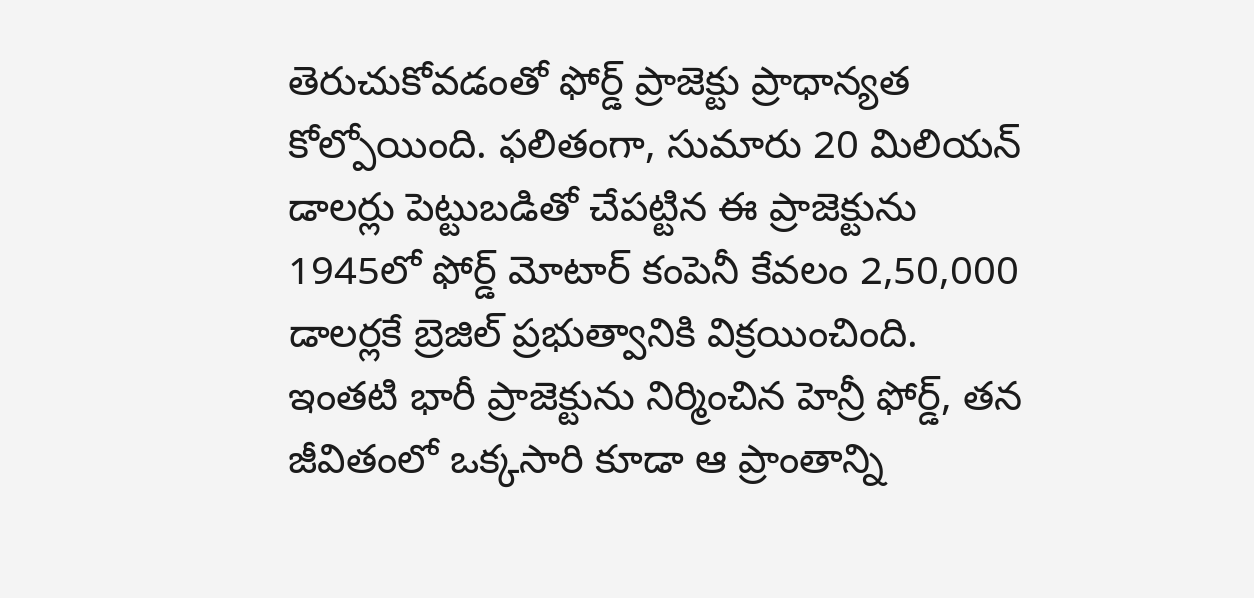తెరుచుకోవడంతో ఫోర్డ్ ప్రాజెక్టు ప్రాధాన్యత కోల్పోయింది. ఫలితంగా, సుమారు 20 మిలియన్ డాలర్లు పెట్టుబడితో చేపట్టిన ఈ ప్రాజెక్టును 1945లో ఫోర్డ్ మోటార్ కంపెనీ కేవలం 2,50,000 డాలర్లకే బ్రెజిల్ ప్రభుత్వానికి విక్రయించింది. ఇంతటి భారీ ప్రాజెక్టును నిర్మించిన హెన్రీ ఫోర్డ్, తన జీవితంలో ఒక్కసారి కూడా ఆ ప్రాంతాన్ని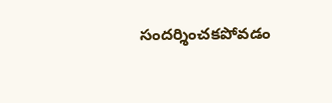సందర్శించకపోవడం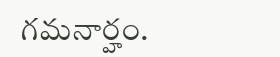గమనార్హం.